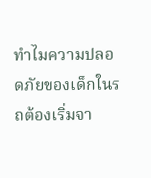ทำไมความปลอดภัยของเด็กในรถต้องเริ่มจา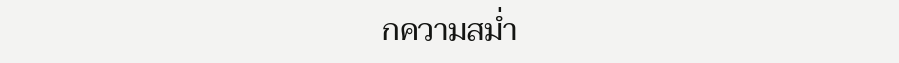กความสม่ำ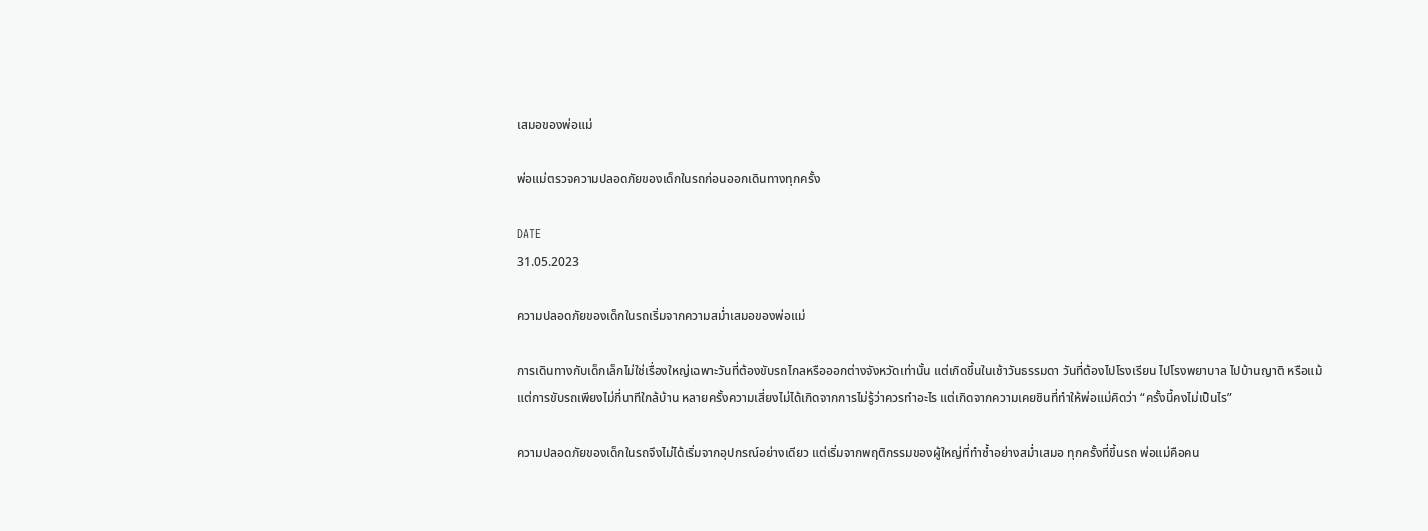เสมอของพ่อแม่

พ่อแม่ตรวจความปลอดภัยของเด็กในรถก่อนออกเดินทางทุกครั้ง

DATE
31.05.2023

ความปลอดภัยของเด็กในรถเริ่มจากความสม่ำเสมอของพ่อแม่

การเดินทางกับเด็กเล็กไม่ใช่เรื่องใหญ่เฉพาะวันที่ต้องขับรถไกลหรือออกต่างจังหวัดเท่านั้น แต่เกิดขึ้นในเช้าวันธรรมดา วันที่ต้องไปโรงเรียน ไปโรงพยาบาล ไปบ้านญาติ หรือแม้แต่การขับรถเพียงไม่กี่นาทีใกล้บ้าน หลายครั้งความเสี่ยงไม่ได้เกิดจากการไม่รู้ว่าควรทำอะไร แต่เกิดจากความเคยชินที่ทำให้พ่อแม่คิดว่า “ครั้งนี้คงไม่เป็นไร”

ความปลอดภัยของเด็กในรถจึงไม่ได้เริ่มจากอุปกรณ์อย่างเดียว แต่เริ่มจากพฤติกรรมของผู้ใหญ่ที่ทำซ้ำอย่างสม่ำเสมอ ทุกครั้งที่ขึ้นรถ พ่อแม่คือคน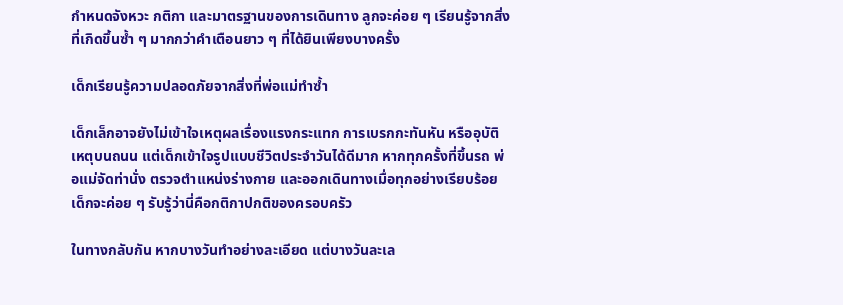กำหนดจังหวะ กติกา และมาตรฐานของการเดินทาง ลูกจะค่อย ๆ เรียนรู้จากสิ่งที่เกิดขึ้นซ้ำ ๆ มากกว่าคำเตือนยาว ๆ ที่ได้ยินเพียงบางครั้ง

เด็กเรียนรู้ความปลอดภัยจากสิ่งที่พ่อแม่ทำซ้ำ

เด็กเล็กอาจยังไม่เข้าใจเหตุผลเรื่องแรงกระแทก การเบรกกะทันหัน หรืออุบัติเหตุบนถนน แต่เด็กเข้าใจรูปแบบชีวิตประจำวันได้ดีมาก หากทุกครั้งที่ขึ้นรถ พ่อแม่จัดท่านั่ง ตรวจตำแหน่งร่างกาย และออกเดินทางเมื่อทุกอย่างเรียบร้อย เด็กจะค่อย ๆ รับรู้ว่านี่คือกติกาปกติของครอบครัว

ในทางกลับกัน หากบางวันทำอย่างละเอียด แต่บางวันละเล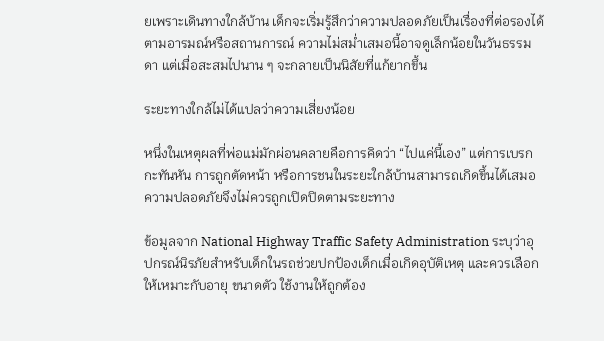ยเพราะเดินทางใกล้บ้าน เด็กจะเริ่มรู้สึกว่าความปลอดภัยเป็นเรื่องที่ต่อรองได้ตามอารมณ์หรือสถานการณ์ ความไม่สม่ำเสมอนี้อาจดูเล็กน้อยในวันธรรมดา แต่เมื่อสะสมไปนาน ๆ จะกลายเป็นนิสัยที่แก้ยากขึ้น

ระยะทางใกล้ไม่ได้แปลว่าความเสี่ยงน้อย

หนึ่งในเหตุผลที่พ่อแม่มักผ่อนคลายคือการคิดว่า “ไปแค่นี้เอง” แต่การเบรกกะทันหัน การถูกตัดหน้า หรือการชนในระยะใกล้บ้านสามารถเกิดขึ้นได้เสมอ ความปลอดภัยจึงไม่ควรถูกเปิดปิดตามระยะทาง

ข้อมูลจาก National Highway Traffic Safety Administration ระบุว่าอุปกรณ์นิรภัยสำหรับเด็กในรถช่วยปกป้องเด็กเมื่อเกิดอุบัติเหตุ และควรเลือกให้เหมาะกับอายุ ขนาดตัว ใช้งานให้ถูกต้อง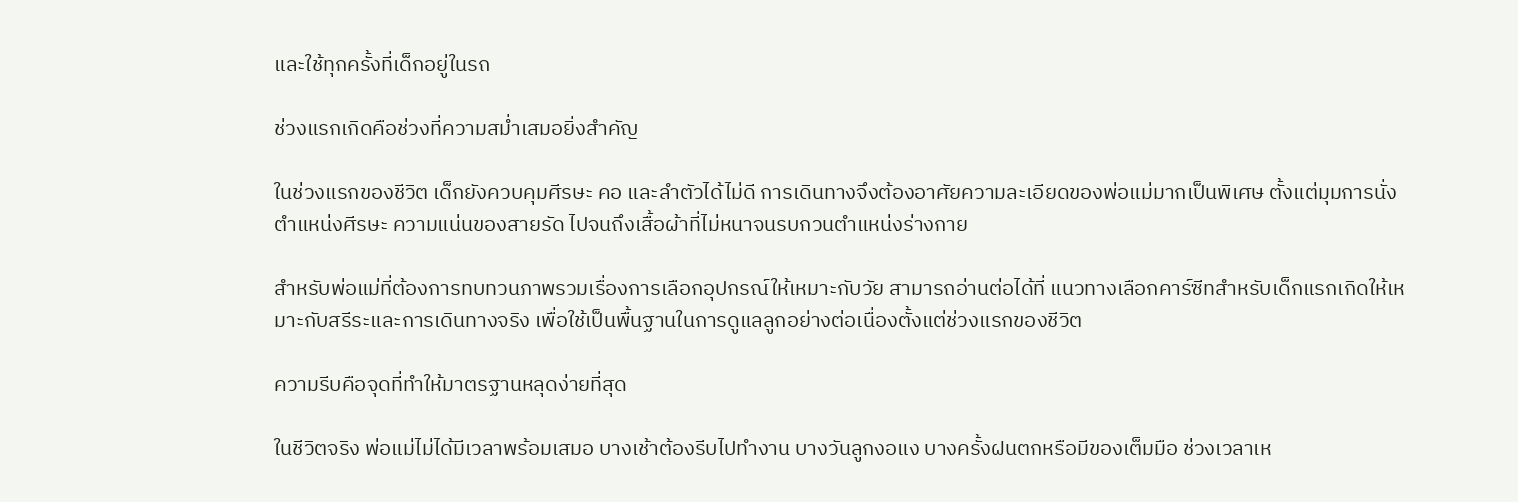และใช้ทุกครั้งที่เด็กอยู่ในรถ

ช่วงแรกเกิดคือช่วงที่ความสม่ำเสมอยิ่งสำคัญ

ในช่วงแรกของชีวิต เด็กยังควบคุมศีรษะ คอ และลำตัวได้ไม่ดี การเดินทางจึงต้องอาศัยความละเอียดของพ่อแม่มากเป็นพิเศษ ตั้งแต่มุมการนั่ง ตำแหน่งศีรษะ ความแน่นของสายรัด ไปจนถึงเสื้อผ้าที่ไม่หนาจนรบกวนตำแหน่งร่างกาย

สำหรับพ่อแม่ที่ต้องการทบทวนภาพรวมเรื่องการเลือกอุปกรณ์ให้เหมาะกับวัย สามารถอ่านต่อได้ที่ แนวทางเลือกคาร์ซีทสำหรับเด็กแรกเกิดให้เหมาะกับสรีระและการเดินทางจริง เพื่อใช้เป็นพื้นฐานในการดูแลลูกอย่างต่อเนื่องตั้งแต่ช่วงแรกของชีวิต

ความรีบคือจุดที่ทำให้มาตรฐานหลุดง่ายที่สุด

ในชีวิตจริง พ่อแม่ไม่ได้มีเวลาพร้อมเสมอ บางเช้าต้องรีบไปทำงาน บางวันลูกงอแง บางครั้งฝนตกหรือมีของเต็มมือ ช่วงเวลาเห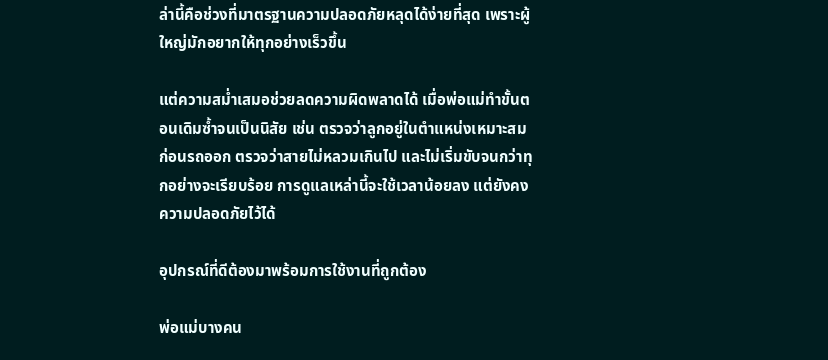ล่านี้คือช่วงที่มาตรฐานความปลอดภัยหลุดได้ง่ายที่สุด เพราะผู้ใหญ่มักอยากให้ทุกอย่างเร็วขึ้น

แต่ความสม่ำเสมอช่วยลดความผิดพลาดได้ เมื่อพ่อแม่ทำขั้นตอนเดิมซ้ำจนเป็นนิสัย เช่น ตรวจว่าลูกอยู่ในตำแหน่งเหมาะสมก่อนรถออก ตรวจว่าสายไม่หลวมเกินไป และไม่เริ่มขับจนกว่าทุกอย่างจะเรียบร้อย การดูแลเหล่านี้จะใช้เวลาน้อยลง แต่ยังคงความปลอดภัยไว้ได้

อุปกรณ์ที่ดีต้องมาพร้อมการใช้งานที่ถูกต้อง

พ่อแม่บางคน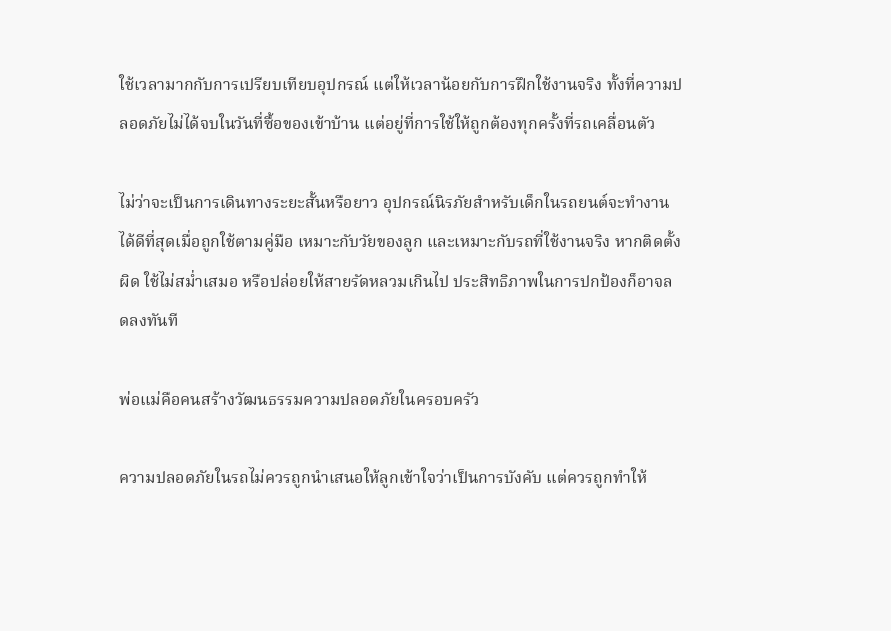ใช้เวลามากกับการเปรียบเทียบอุปกรณ์ แต่ให้เวลาน้อยกับการฝึกใช้งานจริง ทั้งที่ความปลอดภัยไม่ได้จบในวันที่ซื้อของเข้าบ้าน แต่อยู่ที่การใช้ให้ถูกต้องทุกครั้งที่รถเคลื่อนตัว

ไม่ว่าจะเป็นการเดินทางระยะสั้นหรือยาว อุปกรณ์นิรภัยสำหรับเด็กในรถยนต์จะทำงานได้ดีที่สุดเมื่อถูกใช้ตามคู่มือ เหมาะกับวัยของลูก และเหมาะกับรถที่ใช้งานจริง หากติดตั้งผิด ใช้ไม่สม่ำเสมอ หรือปล่อยให้สายรัดหลวมเกินไป ประสิทธิภาพในการปกป้องก็อาจลดลงทันที

พ่อแม่คือคนสร้างวัฒนธรรมความปลอดภัยในครอบครัว

ความปลอดภัยในรถไม่ควรถูกนำเสนอให้ลูกเข้าใจว่าเป็นการบังคับ แต่ควรถูกทำให้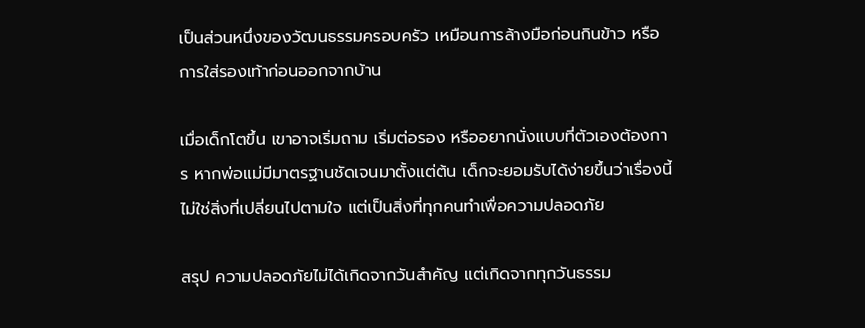เป็นส่วนหนึ่งของวัฒนธรรมครอบครัว เหมือนการล้างมือก่อนกินข้าว หรือการใส่รองเท้าก่อนออกจากบ้าน

เมื่อเด็กโตขึ้น เขาอาจเริ่มถาม เริ่มต่อรอง หรืออยากนั่งแบบที่ตัวเองต้องการ หากพ่อแม่มีมาตรฐานชัดเจนมาตั้งแต่ต้น เด็กจะยอมรับได้ง่ายขึ้นว่าเรื่องนี้ไม่ใช่สิ่งที่เปลี่ยนไปตามใจ แต่เป็นสิ่งที่ทุกคนทำเพื่อความปลอดภัย

สรุป ความปลอดภัยไม่ได้เกิดจากวันสำคัญ แต่เกิดจากทุกวันธรรม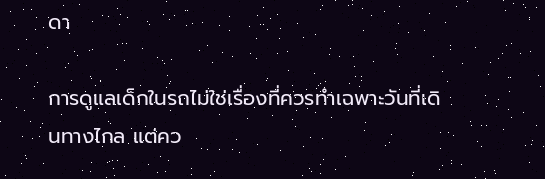ดา

การดูแลเด็กในรถไม่ใช่เรื่องที่ควรทำเฉพาะวันที่เดินทางไกล แต่คว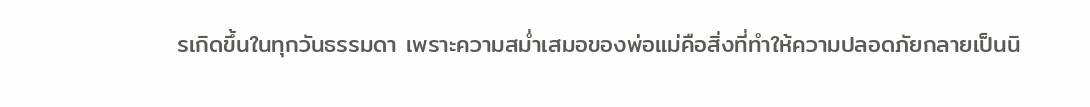รเกิดขึ้นในทุกวันธรรมดา เพราะความสม่ำเสมอของพ่อแม่คือสิ่งที่ทำให้ความปลอดภัยกลายเป็นนิ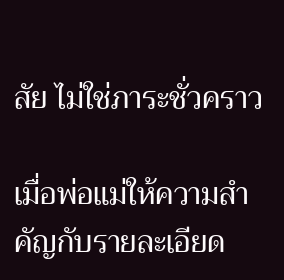สัย ไม่ใช่ภาระชั่วคราว

เมื่อพ่อแม่ให้ความสำคัญกับรายละเอียด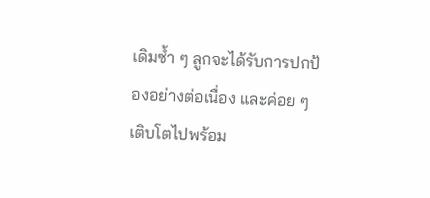เดิมซ้ำ ๆ ลูกจะได้รับการปกป้องอย่างต่อเนื่อง และค่อย ๆ เติบโตไปพร้อม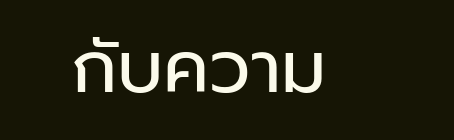กับความ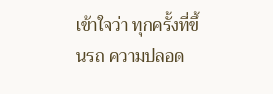เข้าใจว่า ทุกครั้งที่ขึ้นรถ ความปลอด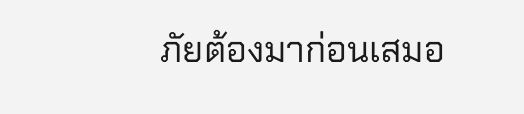ภัยต้องมาก่อนเสมอ